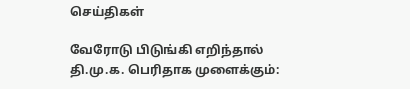செய்திகள்

வேரோடு பிடுங்கி எறிந்தால் தி.மு.க. பெரிதாக முளைக்கும்: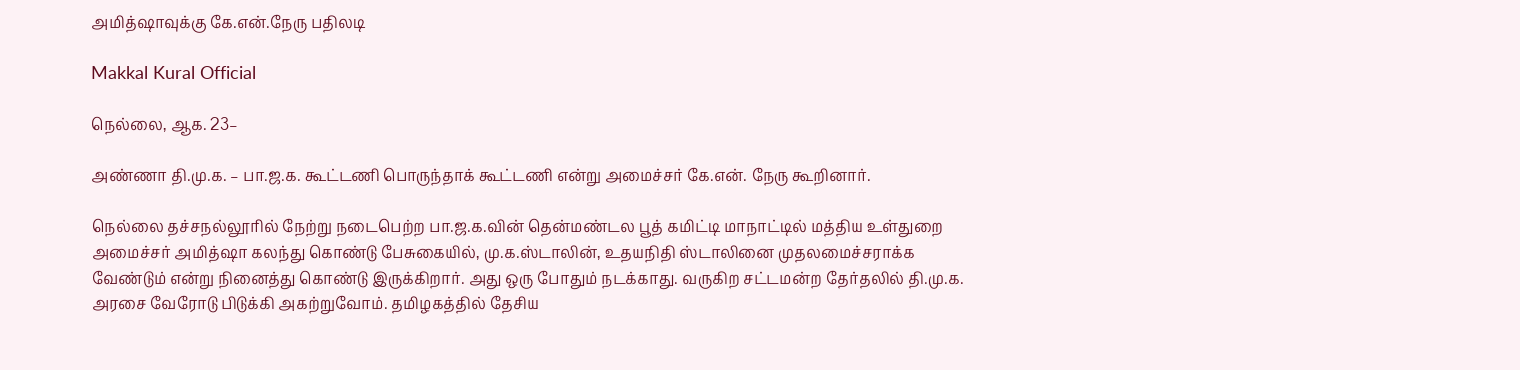அமித்ஷாவுக்கு கே.என்.நேரு பதிலடி

Makkal Kural Official

நெல்லை, ஆக. 23–

அண்ணா தி.மு.க. – பா.ஜ.க. கூட்டணி பொருந்தாக் கூட்டணி என்று அமைச்சர் கே.என். நேரு கூறினார்.

நெல்லை தச்சநல்லூரில் நேற்று நடைபெற்ற பா.ஜ.க.வின் தென்மண்டல பூத் கமிட்டி மாநாட்டில் மத்திய உள்துறை அமைச்சர் அமித்ஷா கலந்து கொண்டு பேசுகையில், மு.க.ஸ்டாலின், உதயநிதி ஸ்டாலினை முதலமைச்சராக்க வேண்டும் என்று நினைத்து கொண்டு இருக்கிறார். அது ஒரு போதும் நடக்காது. வருகிற சட்டமன்ற தேர்தலில் தி.மு.க. அரசை வேரோடு பிடுக்கி அகற்றுவோம். தமிழகத்தில் தேசிய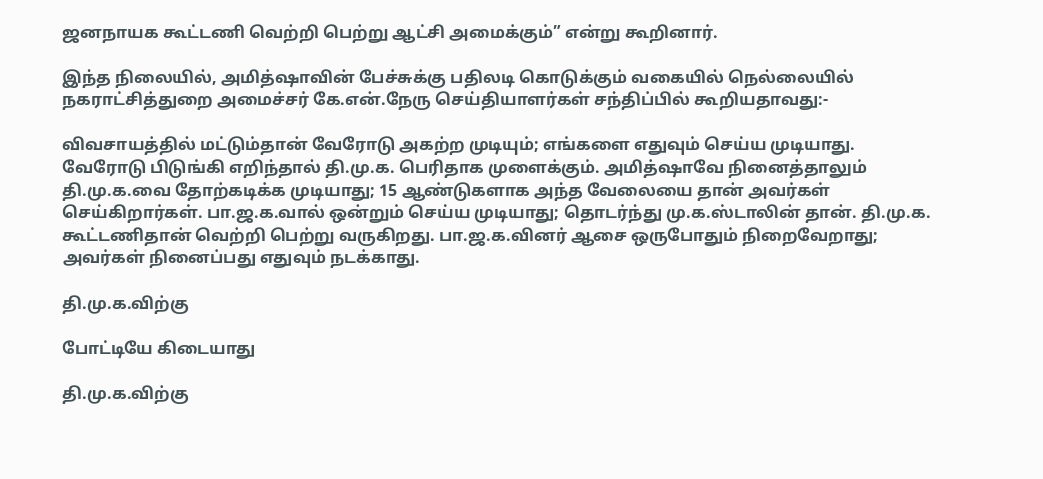ஜனநாயக கூட்டணி வெற்றி பெற்று ஆட்சி அமைக்கும்” என்று கூறினார்.

இந்த நிலையில், அமித்ஷாவின் பேச்சுக்கு பதிலடி கொடுக்கும் வகையில் நெல்லையில் நகராட்சித்துறை அமைச்சர் கே.என்.நேரு செய்தியாளர்கள் சந்திப்பில் கூறியதாவது:-

விவசாயத்தில் மட்டும்தான் வேரோடு அகற்ற முடியும்; எங்களை எதுவும் செய்ய முடியாது. வேரோடு பிடுங்கி எறிந்தால் தி.மு.க. பெரிதாக முளைக்கும். அமித்ஷாவே நினைத்தாலும் தி.மு.க.வை தோற்கடிக்க முடியாது; 15 ஆண்டுகளாக அந்த வேலையை தான் அவர்கள் செய்கிறார்கள். பா.ஜ.க.வால் ஒன்றும் செய்ய முடியாது; தொடர்ந்து மு.க.ஸ்டாலின் தான். தி.மு.க. கூட்டணிதான் வெற்றி பெற்று வருகிறது. பா.ஜ.க.வினர் ஆசை ஒருபோதும் நிறைவேறாது; அவர்கள் நினைப்பது எதுவும் நடக்காது.

தி.மு.க.விற்கு

போட்டியே கிடையாது

தி.மு.க.விற்கு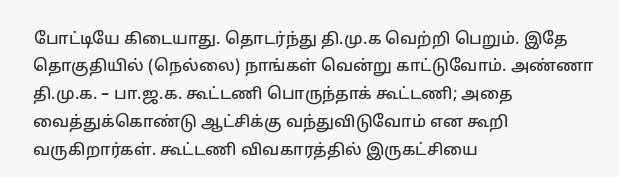போட்டியே கிடையாது. தொடர்ந்து தி.மு.க வெற்றி பெறும். இதே தொகுதியில் (நெல்லை) நாங்கள் வென்று காட்டுவோம். அண்ணா தி.மு.க. – பா.ஜ.க. கூட்டணி பொருந்தாக் கூட்டணி; அதை வைத்துக்கொண்டு ஆட்சிக்கு வந்துவிடுவோம் என கூறி வருகிறார்கள். கூட்டணி விவகாரத்தில் இருகட்சியை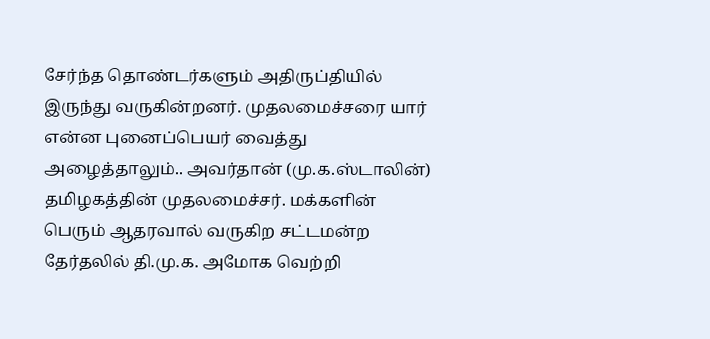சேர்ந்த தொண்டர்களும் அதிருப்தியில் இருந்து வருகின்றனர். முதலமைச்சரை யார் என்ன புனைப்பெயர் வைத்து அழைத்தாலும்.. அவர்தான் (மு.க.ஸ்டாலின்) தமிழகத்தின் முதலமைச்சர். மக்களின் பெரும் ஆதரவால் வருகிற சட்டமன்ற தேர்தலில் தி.மு.க. அமோக வெற்றி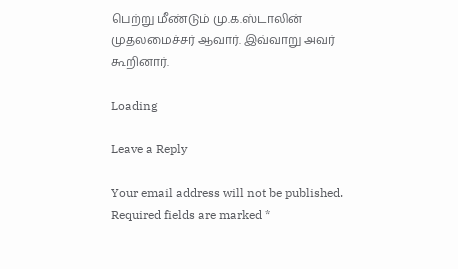பெற்று மீண்டும் மு.க.ஸ்டாலின் முதலமைச்சர் ஆவார். இவ்வாறு அவர் கூறினார்.

Loading

Leave a Reply

Your email address will not be published. Required fields are marked *